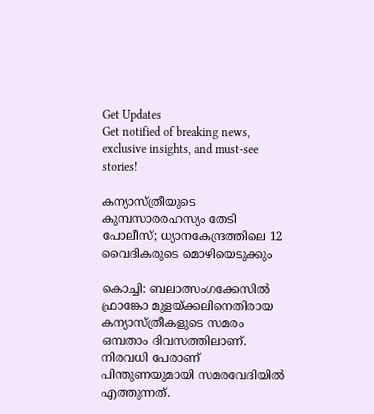Get Updates
Get notified of breaking news, exclusive insights, and must-see stories!

കന്യാസ്ത്രീയുടെ കുമ്പസാരരഹസ്യം തേടി പോലീസ്; ധ്യാനകേന്ദ്രത്തിലെ 12 വൈദികരുടെ മൊഴിയെടുക്കും

കൊച്ചി: ബലാത്സംഗക്കേസിൽ ഫ്രാങ്കോ മുളയ്ക്കലിനെതിരായ കന്യാസ്ത്രീകളുടെ സമരം ഒമ്പതാം ദിവസത്തിലാണ്. നിരവധി പേരാണ് പിന്തുണയുമായി സമരവേദിയിൽ എത്തുന്നത്.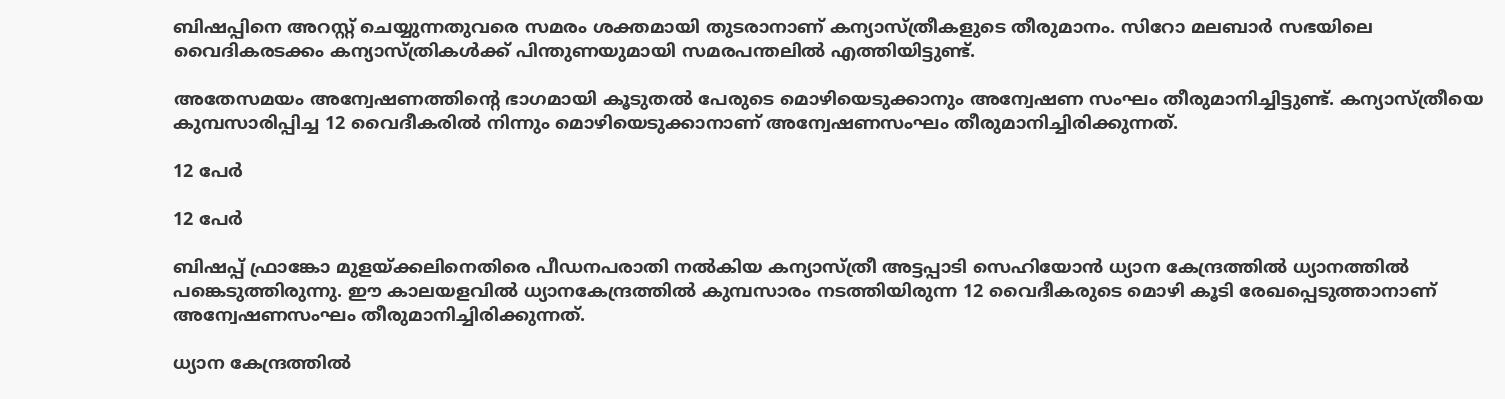ബിഷപ്പിനെ അറസ്റ്റ് ചെയ്യുന്നതുവരെ സമരം ശക്തമായി തുടരാനാണ് കന്യാസ്ത്രീകളുടെ തീരുമാനം. സിറോ മലബാർ സഭയിലെ വൈദികരടക്കം കന്യാസ്ത്രികൾക്ക് പിന്തുണയുമായി സമരപന്തലിൽ എത്തിയിട്ടുണ്ട്.

അതേസമയം അന്വേഷണത്തിന്റെ ഭാഗമായി കൂടുതൽ പേരുടെ മൊഴിയെടുക്കാനും അന്വേഷണ സംഘം തീരുമാനിച്ചിട്ടുണ്ട്. കന്യാസ്ത്രീയെ കുമ്പസാരിപ്പിച്ച 12 വൈദീകരിൽ നിന്നും മൊഴിയെടുക്കാനാണ് അന്വേഷണസംഘം തീരുമാനിച്ചിരിക്കുന്നത്.

12 പേർ

12 പേർ

ബിഷപ്പ് ഫ്രാങ്കോ മുളയ്ക്കലിനെതിരെ പീഡനപരാതി നൽകിയ കന്യാസ്ത്രീ അട്ടപ്പാടി സെഹിയോൻ ധ്യാന കേന്ദ്രത്തിൽ ധ്യാനത്തിൽ പങ്കെടുത്തിരുന്നു. ഈ കാലയളവിൽ ധ്യാനകേന്ദ്രത്തിൽ കുമ്പസാരം നടത്തിയിരുന്ന 12 വൈദീകരുടെ മൊഴി കൂടി രേഖപ്പെടുത്താനാണ് അന്വേഷണസംഘം തീരുമാനിച്ചിരിക്കുന്നത്.

ധ്യാന കേന്ദ്രത്തിൽ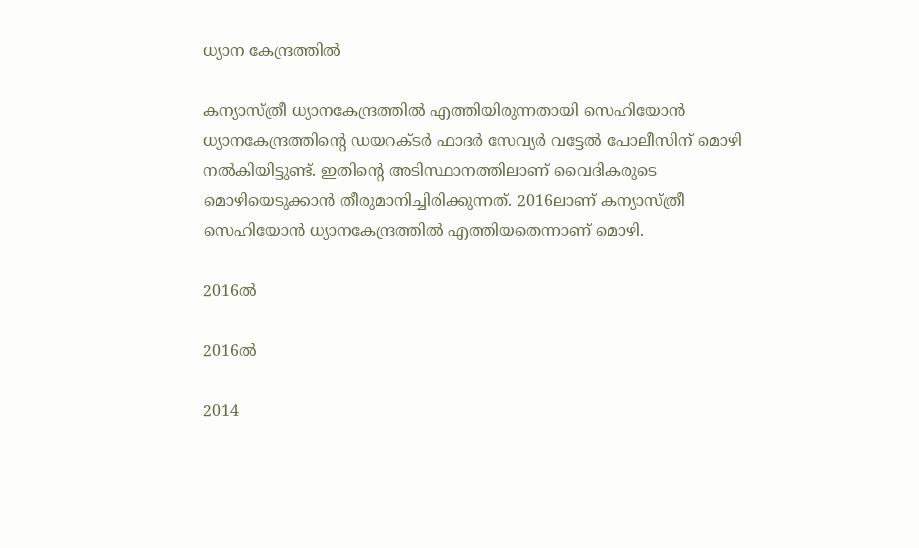ധ്യാന കേന്ദ്രത്തിൽ

കന്യാസ്ത്രീ ധ്യാനകേന്ദ്രത്തിൽ എത്തിയിരുന്നതായി സെഹിയോൻ ധ്യാനകേന്ദ്രത്തിന്റെ ഡയറക്ടർ ഫാദർ സേവ്യർ വട്ടേൽ പോലീസിന് മൊഴി നൽകിയിട്ടുണ്ട്. ഇതിന്റെ അടിസ്ഥാനത്തിലാണ് വൈദികരുടെ മൊഴിയെടുക്കാൻ തീരുമാനിച്ചിരിക്കുന്നത്. 2016ലാണ് കന്യാസ്ത്രീ സെഹിയോൻ ധ്യാനകേന്ദ്രത്തിൽ എത്തിയതെന്നാണ് മൊഴി.

2016ൽ

2016ൽ

2014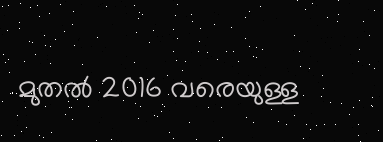മുതൽ 2016 വരെയുള്ള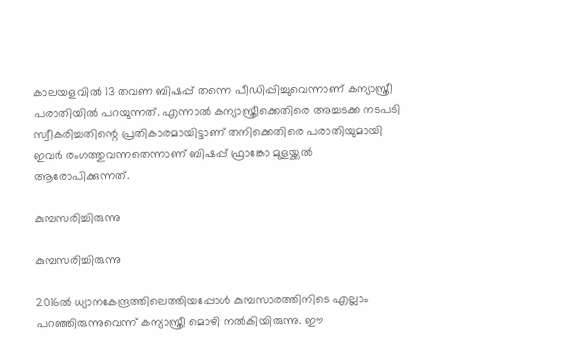കാലയളവിൽ 13 തവണ ബിഷപ്പ് തന്നെ പീഡിപ്പിച്ചുവെന്നാണ് കന്യാസ്ത്രീ പരാതിയിൽ പറയുന്നത്. എന്നാൽ കന്യാസ്ത്രീക്കെതിരെ അച്ചടക്ക നടപടി സ്വീകരിച്ചതിന്റെ പ്രതികാരമായിട്ടാണ് തനിക്കെതിരെ പരാതിയുമായി ഇവർ രംഗത്തുവന്നതെന്നാണ് ബിഷപ്പ് ഫ്രാങ്കോ മുളയ്ക്കൽ ആരോപിക്കുന്നത്.

കുമ്പസരിച്ചിരുന്നു

കുമ്പസരിച്ചിരുന്നു

2016ൽ ധ്യാനകേന്ദ്രത്തിലെത്തിയപ്പോൾ കുമ്പസാരത്തിനിടെ എല്ലാം പറഞ്ഞിരുന്നുവെന്ന് കന്യാസ്ത്രീ മൊഴി നൽകിയിരുന്നു. ഈ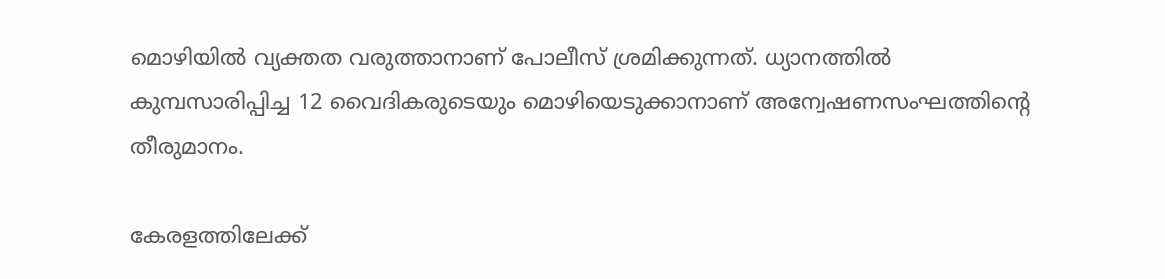മൊഴിയിൽ വ്യക്തത വരുത്താനാണ് പോലീസ് ശ്രമിക്കുന്നത്. ധ്യാനത്തിൽ കുമ്പസാരിപ്പിച്ച 12 വൈദികരുടെയും മൊഴിയെടുക്കാനാണ് അന്വേഷണസംഘത്തിന്റെ തീരുമാനം.

കേരളത്തിലേക്ക്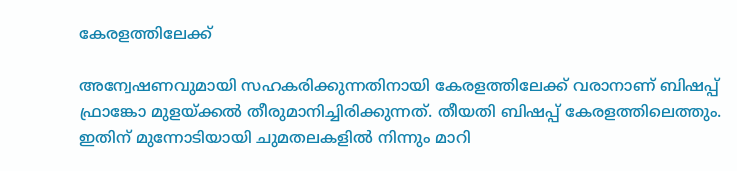കേരളത്തിലേക്ക്

അന്വേഷണവുമായി സഹകരിക്കുന്നതിനായി കേരളത്തിലേക്ക് വരാനാണ് ബിഷപ്പ് ഫ്രാങ്കോ മുളയ്ക്കൽ തീരുമാനിച്ചിരിക്കുന്നത്. തീയതി ബിഷപ്പ് കേരളത്തിലെത്തും. ഇതിന് മുന്നോടിയായി ചുമതലകളിൽ നിന്നും മാറി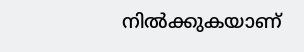നിൽക്കുകയാണ്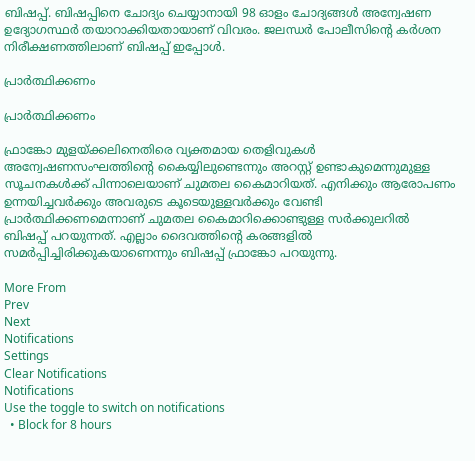ബിഷപ്പ്. ബിഷപ്പിനെ ചോദ്യം ചെയ്യാനായി 98 ഓളം ചോദ്യങ്ങൾ അന്വേഷണ ഉദ്യോഗസ്ഥർ തയാറാക്കിയതായാണ് വിവരം. ജലന്ധർ പോലീസിന്റെ കർശന നിരീക്ഷണത്തിലാണ് ബിഷപ്പ് ഇപ്പോൾ.

പ്രാർത്ഥിക്കണം

പ്രാർത്ഥിക്കണം

ഫ്രാങ്കോ മുളയ്ക്കലിനെതിരെ വ്യക്തമായ തെളിവുകൾ അന്വേഷണസംഘത്തിന്റെ കൈയ്യിലുണ്ടെന്നും അറസ്റ്റ് ഉണ്ടാകുമെന്നുമുള്ള സൂചനകൾക്ക് പിന്നാലെയാണ് ചുമതല കൈമാറിയത്. എനിക്കും ആരോപണം ഉന്നയിച്ചവർക്കും അവരുടെ കൂടെയുള്ളവർക്കും വേണ്ടി പ്രാർത്ഥിക്കണമെന്നാണ് ചുമതല കൈമാറിക്കൊണ്ടുള്ള സർക്കുലറിൽ ബിഷപ്പ് പറയുന്നത്. എല്ലാം ദൈവത്തിന്റെ കരങ്ങളിൽ സമർപ്പിച്ചിരിക്കുകയാണെന്നും ബിഷപ്പ് ഫ്രാങ്കോ പറയുന്നു.

More From
Prev
Next
Notifications
Settings
Clear Notifications
Notifications
Use the toggle to switch on notifications
  • Block for 8 hours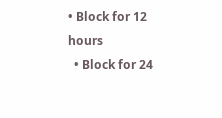• Block for 12 hours
  • Block for 24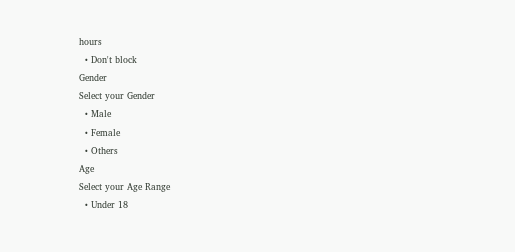hours
  • Don't block
Gender
Select your Gender
  • Male
  • Female
  • Others
Age
Select your Age Range
  • Under 18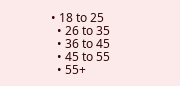• 18 to 25
  • 26 to 35
  • 36 to 45
  • 45 to 55
  • 55+